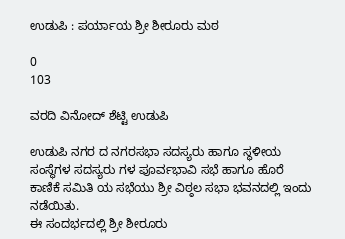ಉಡುಪಿ : ಪರ್ಯಾಯ ಶ್ರೀ ಶೀರೂರು ಮಠ

0
103

ವರದಿ ವಿನೋದ್ ಶೆಟ್ಟಿ ಉಡುಪಿ

ಉಡುಪಿ ನಗರ ದ ನಗರಸಭಾ ಸದಸ್ಯರು ಹಾಗೂ ಸ್ಥಳೀಯ ಸಂಸ್ಥೆಗಳ ಸದಸ್ಯರು ಗಳ ಪೂರ್ವಭಾವಿ ಸಭೆ ಹಾಗೂ ಹೊರೆ ಕಾಣಿಕೆ ಸಮಿತಿ ಯ ಸಭೆಯು ಶ್ರೀ ವಿಠ್ಠಲ ಸಭಾ ಭವನದಲ್ಲಿ ಇಂದು ನಡೆಯಿತು.
ಈ ಸಂದರ್ಭದಲ್ಲಿ ಶ್ರೀ ಶೀರೂರು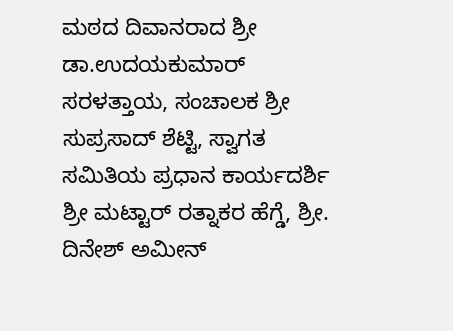ಮಠದ ದಿವಾನರಾದ ಶ್ರೀ ಡಾ.ಉದಯಕುಮಾರ್ ಸರಳತ್ತಾಯ, ಸಂಚಾಲಕ ಶ್ರೀ ಸುಪ್ರಸಾದ್ ಶೆಟ್ಟಿ, ಸ್ವಾಗತ ಸಮಿತಿಯ ಪ್ರಧಾನ ಕಾರ್ಯದರ್ಶಿ ಶ್ರೀ ಮಟ್ಟಾರ್ ರತ್ನಾಕರ ಹೆಗ್ಡೆ, ಶ್ರೀ. ದಿನೇಶ್ ಅಮೀನ್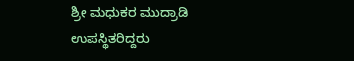ಶ್ರೀ ಮಧುಕರ ಮುದ್ರಾಡಿ ಉಪಸ್ಥಿತರಿದ್ದರು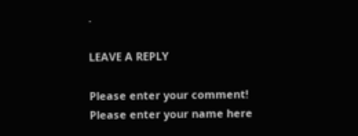.

LEAVE A REPLY

Please enter your comment!
Please enter your name here